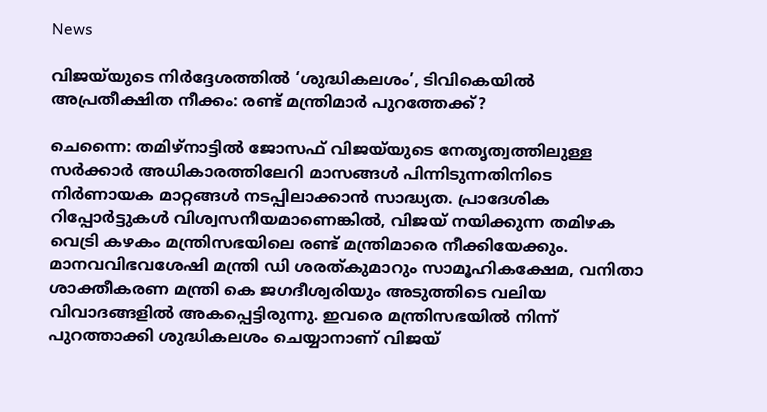News

വിജയ്‌യുടെ നിർദ്ദേശത്തിൽ ‘ശുദ്ധികലശം’, ടിവികെയിൽ അപ്രതീക്ഷിത നീക്കം: രണ്ട് മന്ത്രിമാർ പുറത്തേക്ക്?

ചെന്നൈ: തമിഴ്നാട്ടിൽ ജോസഫ് വിജയ്‌യുടെ നേതൃത്വത്തിലുള്ള സർക്കാർ അധികാരത്തിലേറി മാസങ്ങൾ പിന്നിടുന്നതിനിടെ നിർണായക മാറ്റങ്ങൾ നടപ്പിലാക്കാൻ സാദ്ധ്യത. പ്രാദേശിക റിപ്പോർട്ടുകൾ വിശ്വസനീയമാണെങ്കിൽ, വിജയ് നയിക്കുന്ന തമിഴക വെട്രി കഴകം മന്ത്രിസഭയിലെ രണ്ട് മന്ത്രിമാരെ നീക്കിയേക്കും. മാനവവിഭവശേഷി മന്ത്രി ഡി ശരത്കുമാറും സാമൂഹികക്ഷേമ, വനിതാ ശാക്തീകരണ മന്ത്രി കെ ജഗദീശ്വരിയും അടുത്തിടെ വലിയ വിവാദങ്ങളിൽ അകപ്പെട്ടിരുന്നു. ഇവരെ മന്ത്രിസഭയിൽ നിന്ന് പുറത്താക്കി ശുദ്ധികലശം ചെയ്യാനാണ് വിജയ്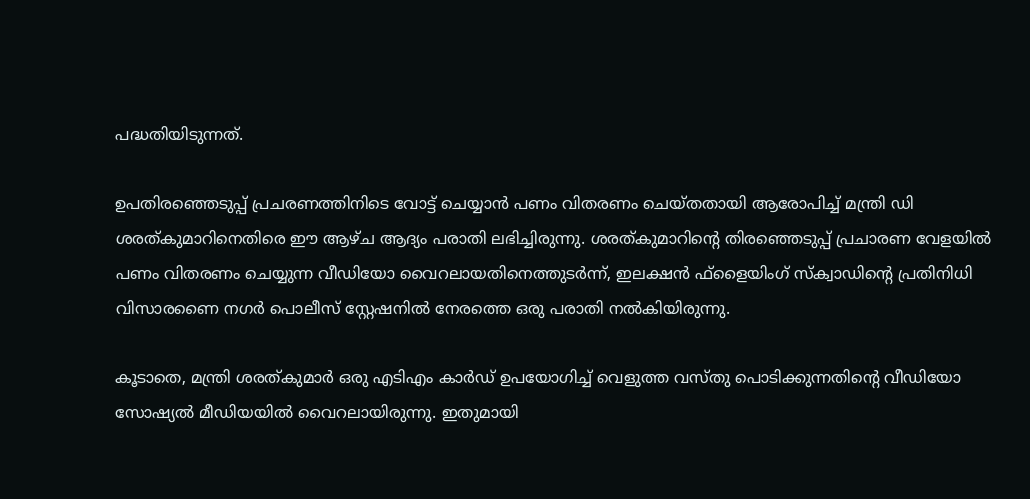പദ്ധതിയിടുന്നത്.

ഉപതിരഞ്ഞെടുപ്പ് പ്രചരണത്തിനിടെ വോട്ട് ചെയ്യാൻ പണം വിതരണം ചെയ്തതായി ആരോപിച്ച് മന്ത്രി ഡി ശരത്കുമാറിനെതിരെ ഈ ആഴ്ച ആദ്യം പരാതി ലഭിച്ചിരുന്നു. ശരത്കുമാറിന്റെ തിരഞ്ഞെടുപ്പ് പ്രചാരണ വേളയിൽ പണം വിതരണം ചെയ്യുന്ന വീഡിയോ വൈറലായതിനെത്തുടർന്ന്, ഇലക്ഷൻ ഫ്‌ളൈയിംഗ് സ്‌ക്വാഡിന്റെ പ്രതിനിധി വിസാരണൈ നഗർ പൊലീസ് സ്റ്റേഷനിൽ നേരത്തെ ഒരു പരാതി നൽകിയിരുന്നു.

കൂടാതെ, മന്ത്രി ശരത്കുമാർ ഒരു എടിഎം കാർഡ് ഉപയോഗിച്ച് വെളുത്ത വസ്തു പൊടിക്കുന്നതിന്റെ വീഡിയോ സോഷ്യൽ മീഡിയയിൽ വൈറലായിരുന്നു. ഇതുമായി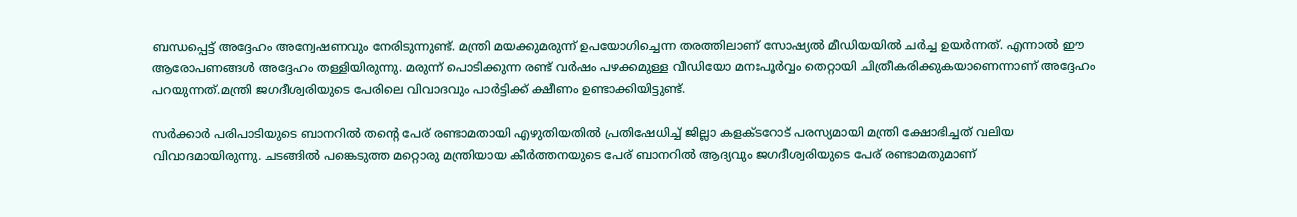ബന്ധപ്പെട്ട് അദ്ദേഹം അന്വേഷണവും നേരിടുന്നുണ്ട്. മന്ത്രി മയക്കുമരുന്ന് ഉപയോഗിച്ചെന്ന തരത്തിലാണ് സോഷ്യൽ മീഡിയയിൽ ചർച്ച ഉയർന്നത്. എന്നാൽ ഈ ആരോപണങ്ങൾ അദ്ദേഹം തള്ളിയിരുന്നു. മരുന്ന് പൊടിക്കുന്ന രണ്ട് വർഷം പഴക്കമുള്ള വീഡിയോ മനഃപൂർവ്വം തെറ്റായി ചിത്രീകരിക്കുകയാണെന്നാണ് അദ്ദേഹം പറയുന്നത്.മന്ത്രി ജഗദീശ്വരിയുടെ പേരിലെ വിവാദവും പാർട്ടിക്ക് ക്ഷീണം ഉണ്ടാക്കിയിട്ടുണ്ട്.

സർക്കാർ പരിപാടിയുടെ ബാനറിൽ തന്റെ പേര് രണ്ടാമതായി എഴുതിയതിൽ പ്രതിഷേധിച്ച് ജില്ലാ കളക്ടറോട് പരസ്യമായി മന്ത്രി ക്ഷോഭിച്ചത് വലിയ വിവാദമായിരുന്നു. ചടങ്ങിൽ പങ്കെടുത്ത മറ്റൊരു മന്ത്രിയായ കീർത്തനയുടെ പേര് ബാനറിൽ ആദ്യവും ജഗദീശ്വരിയുടെ പേര് രണ്ടാമതുമാണ്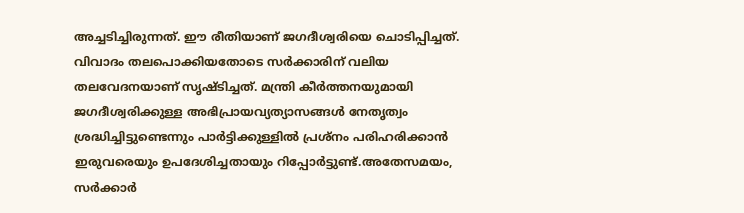അച്ചടിച്ചിരുന്നത്. ഈ രീതിയാണ് ജഗദീശ്വരിയെ ചൊടിപ്പിച്ചത്. വിവാദം തലപൊക്കിയതോടെ സർക്കാരിന് വലിയ തലവേദനയാണ് സൃഷ്ടിച്ചത്. മന്ത്രി കീർത്തനയുമായി ജഗദീശ്വരിക്കുള്ള അഭിപ്രായവ്യത്യാസങ്ങൾ നേതൃത്വം ശ്രദ്ധിച്ചിട്ടുണ്ടെന്നും പാർട്ടിക്കുള്ളിൽ പ്രശ്നം പരിഹരിക്കാൻ ഇരുവരെയും ഉപദേശിച്ചതായും റിപ്പോർട്ടുണ്ട്.അതേസമയം, സർക്കാർ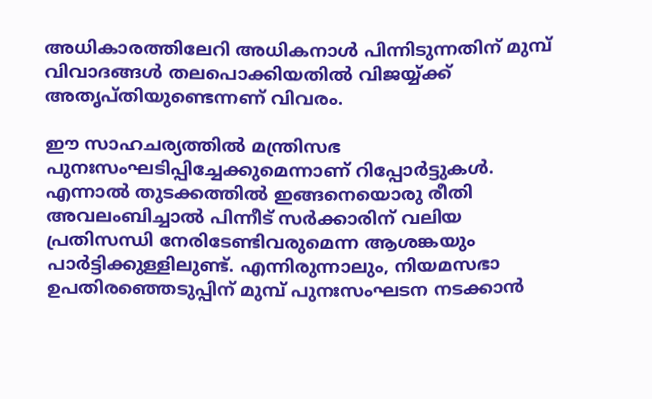അധികാരത്തിലേറി അധികനാൾ പിന്നിടുന്നതിന് മുമ്പ് വിവാദങ്ങൾ തലപൊക്കിയതിൽ വിജയ്യ്ക്ക് അതൃപ്തിയുണ്ടെന്നണ് വിവരം.

ഈ സാഹചര്യത്തിൽ മന്ത്രിസഭ പുനഃസംഘടിപ്പിച്ചേക്കുമെന്നാണ് റിപ്പോർട്ടുകൾ. എന്നാൽ തുടക്കത്തിൽ ഇങ്ങനെയൊരു രീതി അവലംബിച്ചാൽ പിന്നീട് സർക്കാരിന് വലിയ പ്രതിസന്ധി നേരിടേണ്ടിവരുമെന്ന ആശങ്കയും പാർട്ടിക്കുള്ളിലുണ്ട്. എന്നിരുന്നാലും, നിയമസഭാ ഉപതിരഞ്ഞെടുപ്പിന് മുമ്പ് പുനഃസംഘടന നടക്കാൻ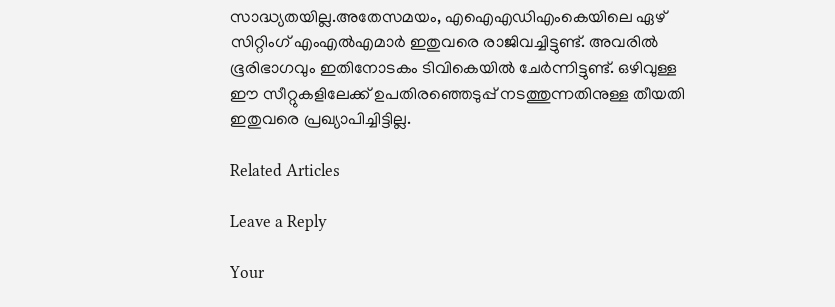സാദ്ധ്യതയില്ല.അതേസമയം, എഐഎഡിഎംകെയിലെ ഏഴ് സിറ്റിംഗ് എംഎൽഎമാർ ഇതുവരെ രാജിവച്ചിട്ടുണ്ട്. അവരിൽ ഭൂരിഭാഗവും ഇതിനോടകം ടിവികെയിൽ ചേർന്നിട്ടുണ്ട്. ഒഴിവുള്ള ഈ സീറ്റുകളിലേക്ക് ഉപതിരഞ്ഞെടുപ്പ് നടത്തുന്നതിനുള്ള തീയതി ഇതുവരെ പ്രഖ്യാപിച്ചിട്ടില്ല.

Related Articles

Leave a Reply

Your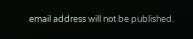email address will not be published.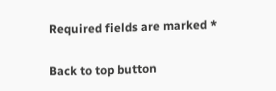Required fields are marked *

Back to top button